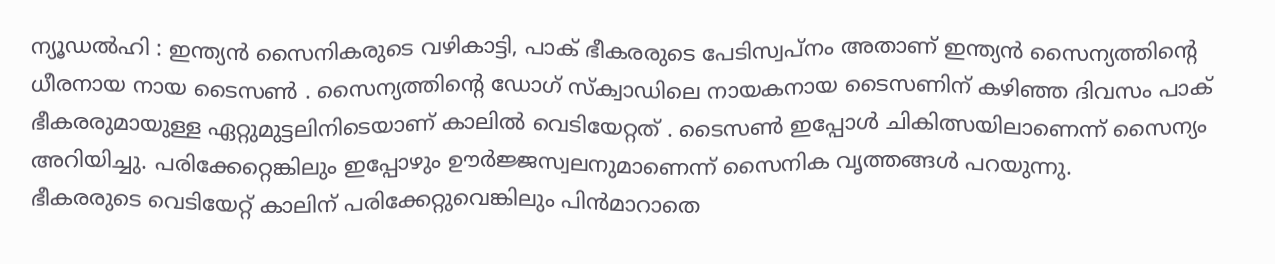ന്യൂഡൽഹി : ഇന്ത്യൻ സൈനികരുടെ വഴികാട്ടി, പാക് ഭീകരരുടെ പേടിസ്വപ്നം അതാണ് ഇന്ത്യൻ സൈന്യത്തിന്റെ ധീരനായ നായ ടൈസൺ . സൈന്യത്തിന്റെ ഡോഗ് സ്ക്വാഡിലെ നായകനായ ടൈസണിന് കഴിഞ്ഞ ദിവസം പാക് ഭീകരരുമായുള്ള ഏറ്റുമുട്ടലിനിടെയാണ് കാലിൽ വെടിയേറ്റത് . ടൈസൺ ഇപ്പോൾ ചികിത്സയിലാണെന്ന് സൈന്യം അറിയിച്ചു. പരിക്കേറ്റെങ്കിലും ഇപ്പോഴും ഊർജ്ജസ്വലനുമാണെന്ന് സൈനിക വൃത്തങ്ങൾ പറയുന്നു.
ഭീകരരുടെ വെടിയേറ്റ് കാലിന് പരിക്കേറ്റുവെങ്കിലും പിൻമാറാതെ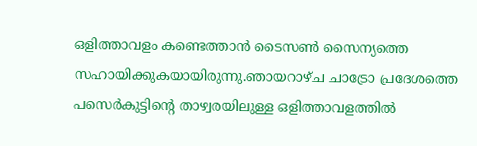ഒളിത്താവളം കണ്ടെത്താൻ ടൈസൺ സൈന്യത്തെ സഹായിക്കുകയായിരുന്നു.ഞായറാഴ്ച ചാട്രോ പ്രദേശത്തെ പസെർകുട്ടിന്റെ താഴ്വരയിലുള്ള ഒളിത്താവളത്തിൽ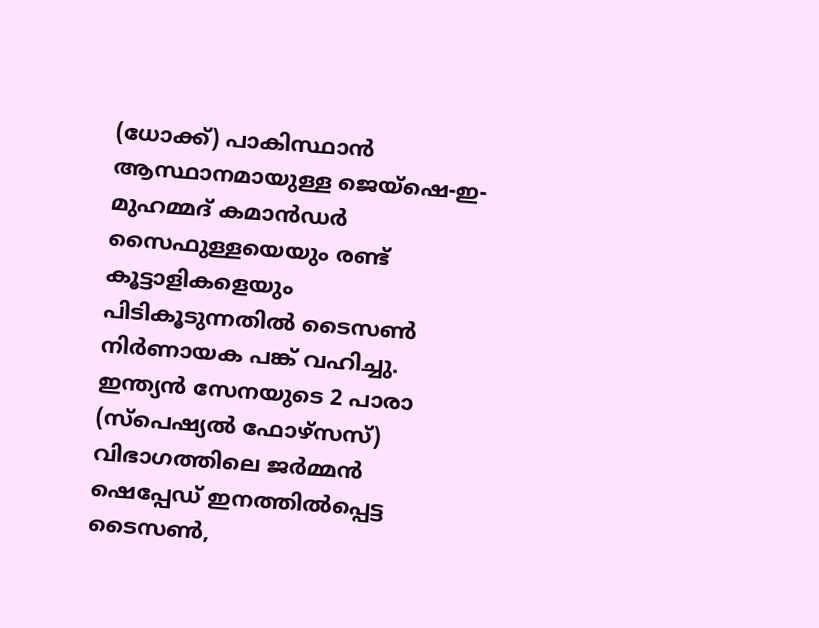(ധോക്ക്) പാകിസ്ഥാൻ ആസ്ഥാനമായുള്ള ജെയ്ഷെ-ഇ-മുഹമ്മദ് കമാൻഡർ സൈഫുള്ളയെയും രണ്ട് കൂട്ടാളികളെയും പിടികൂടുന്നതിൽ ടൈസൺ നിർണായക പങ്ക് വഹിച്ചു.
ഇന്ത്യൻ സേനയുടെ 2 പാരാ (സ്പെഷ്യൽ ഫോഴ്സസ്) വിഭാഗത്തിലെ ജർമ്മൻ ഷെപ്പേഡ് ഇനത്തിൽപ്പെട്ട ടൈസൺ,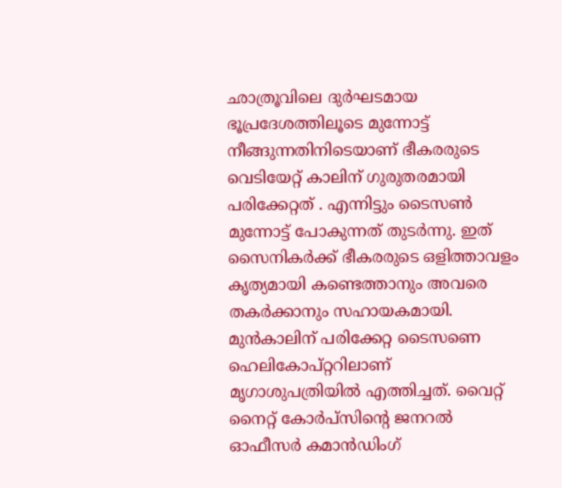ഛാത്രൂവിലെ ദുർഘടമായ ഭൂപ്രദേശത്തിലൂടെ മുന്നോട്ട് നീങ്ങുന്നതിനിടെയാണ് ഭീകരരുടെ വെടിയേറ്റ് കാലിന് ഗുരുതരമായി പരിക്കേറ്റത് . എന്നിട്ടും ടൈസൺ മുന്നോട്ട് പോകുന്നത് തുടർന്നു. ഇത് സൈനികർക്ക് ഭീകരരുടെ ഒളിത്താവളം കൃത്യമായി കണ്ടെത്താനും അവരെ തകർക്കാനും സഹായകമായി.
മുൻകാലിന് പരിക്കേറ്റ ടൈസണെ ഹെലികോപ്റ്ററിലാണ് മൃഗാശുപത്രിയിൽ എത്തിച്ചത്. വൈറ്റ് നൈറ്റ് കോർപ്സിന്റെ ജനറൽ ഓഫീസർ കമാൻഡിംഗ്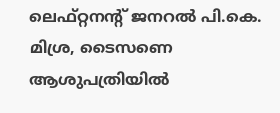ലെഫ്റ്റനന്റ് ജനറൽ പി.കെ. മിശ്ര, ടൈസണെ ആശുപത്രിയിൽ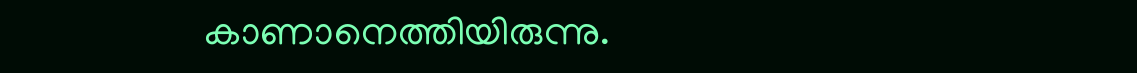കാണാനെത്തിയിരുന്നു.